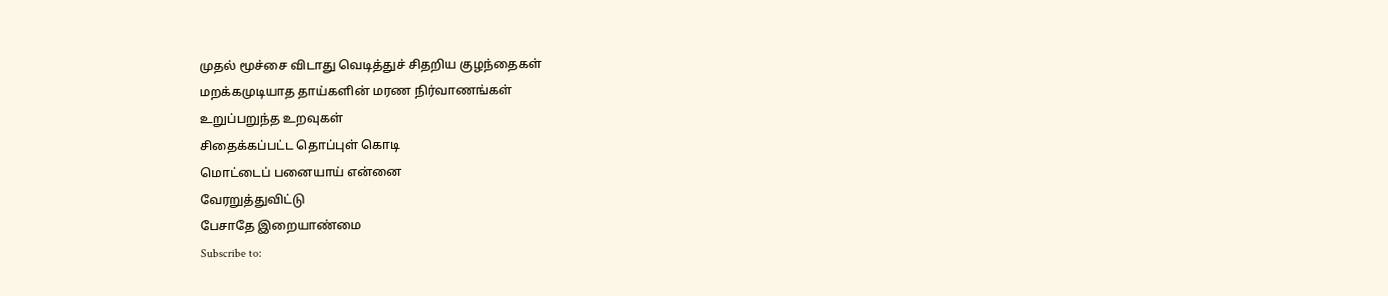முதல் மூச்சை விடாது வெடித்துச் சிதறிய குழந்தைகள்
மறக்கமுடியாத தாய்களின் மரண நிர்வாணங்கள்
உறுப்பறுந்த உறவுகள்
சிதைக்கப்பட்ட தொப்புள் கொடி
மொட்டைப் பனையாய் என்னை
வேரறுத்துவிட்டு
பேசாதே இறையாண்மை
Subscribe to: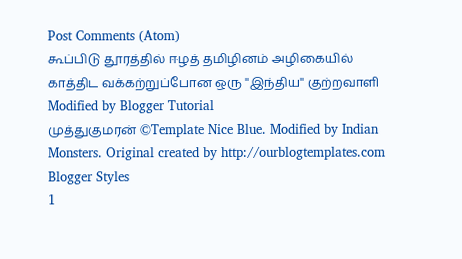Post Comments (Atom)
கூப்பிடு தூரத்தில் ஈழத் தமிழினம் அழிகையில் காத்திட வக்கற்றுப்போன ஒரு ''இந்திய'' குற்றவாளி
Modified by Blogger Tutorial
முத்துகுமரன் ©Template Nice Blue. Modified by Indian Monsters. Original created by http://ourblogtemplates.com Blogger Styles
1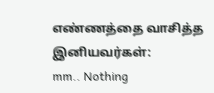எண்ணத்தை வாசித்த இனியவர்கள்:
mm.. Nothing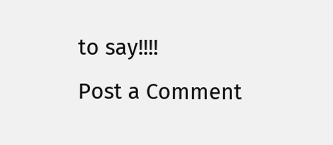to say!!!!
Post a Comment